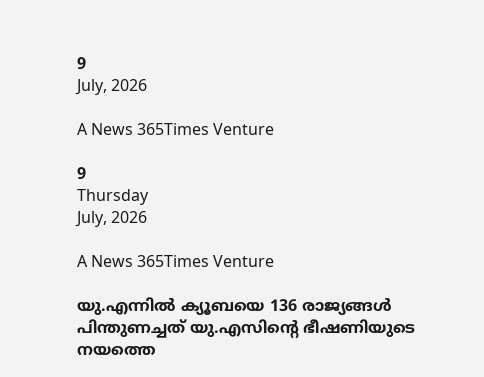9
July, 2026

A News 365Times Venture

9
Thursday
July, 2026

A News 365Times Venture

യു.എന്നില്‍ ക്യൂബയെ 136 രാജ്യങ്ങള്‍ പിന്തുണച്ചത് യു.എസിന്റെ ഭീഷണിയുടെ നയത്തെ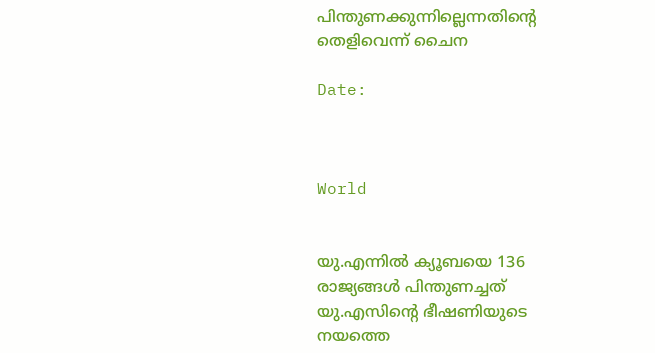പിന്തുണക്കുന്നില്ലെന്നതിന്റെ തെളിവെന്ന് ചൈന

Date:



World


യു.എന്നില്‍ ക്യൂബയെ 136 രാജ്യങ്ങള്‍ പിന്തുണച്ചത് യു.എസിന്റെ ഭീഷണിയുടെ നയത്തെ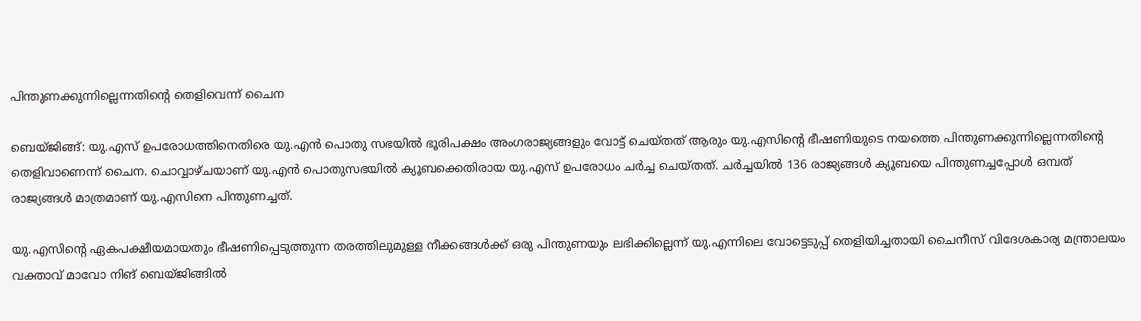പിന്തുണക്കുന്നില്ലെന്നതിന്റെ തെളിവെന്ന് ചൈന

ബെയ്ജിങ്ങ്: യു.എസ് ഉപരോധത്തിനെതിരെ യു.എന്‍ പൊതു സഭയില്‍ ഭൂരിപക്ഷം അംഗരാജ്യങ്ങളും വോട്ട് ചെയ്തത് ആരും യു.എസിന്റെ ഭീഷണിയുടെ നയത്തെ പിന്തുണക്കുന്നില്ലെന്നതിന്റെ തെളിവാണെന്ന് ചൈന. ചൊവ്വാഴ്ചയാണ് യു.എന്‍ പൊതുസഭയില്‍ ക്യൂബക്കെതിരായ യു.എസ് ഉപരോധം ചര്‍ച്ച ചെയ്തത്. ചര്‍ച്ചയില്‍ 136 രാജ്യങ്ങള്‍ ക്യൂബയെ പിന്തുണച്ചപ്പോള്‍ ഒമ്പത് രാജ്യങ്ങള്‍ മാത്രമാണ് യു.എസിനെ പിന്തുണച്ചത്.

യു.എസിന്റെ ഏകപക്ഷീയമായതും ഭീഷണിപ്പെടുത്തുന്ന തരത്തിലുമുള്ള നീക്കങ്ങള്‍ക്ക് ഒരു പിന്തുണയും ലഭിക്കില്ലെന്ന് യു.എന്നിലെ വോട്ടെടുപ്പ് തെളിയിച്ചതായി ചൈനീസ് വിദേശകാര്യ മന്ത്രാലയം വക്താവ് മാവോ നിങ് ബെയ്ജിങ്ങില്‍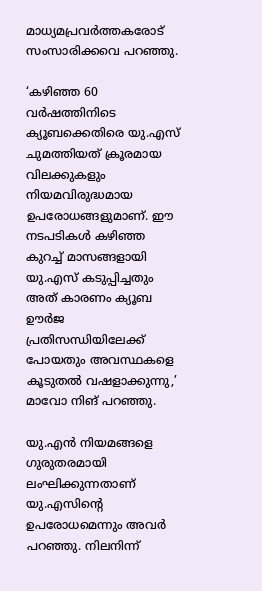മാധ്യമപ്രവര്‍ത്തകരോട് സംസാരിക്കവെ പറഞ്ഞു.

‘കഴിഞ്ഞ 60 വര്‍ഷത്തിനിടെ ക്യൂബക്കെതിരെ യു.എസ് ചുമത്തിയത് ക്രൂരമായ വിലക്കുകളും നിയമവിരുദ്ധമായ ഉപരോധങ്ങളുമാണ്. ഈ നടപടികള്‍ കഴിഞ്ഞ കുറച്ച് മാസങ്ങളായി യു.എസ് കടുപ്പിച്ചതും അത് കാരണം ക്യൂബ ഊര്‍ജ പ്രതിസന്ധിയിലേക്ക് പോയതും അവസ്ഥകളെ കൂടുതല്‍ വഷളാക്കുന്നു,’ മാവോ നിങ് പറഞ്ഞു.

യു.എന്‍ നിയമങ്ങളെ ഗുരുതരമായി ലംഘിക്കുന്നതാണ് യു.എസിന്റെ ഉപരോധമെന്നും അവര്‍ പറഞ്ഞു. നിലനിന്ന്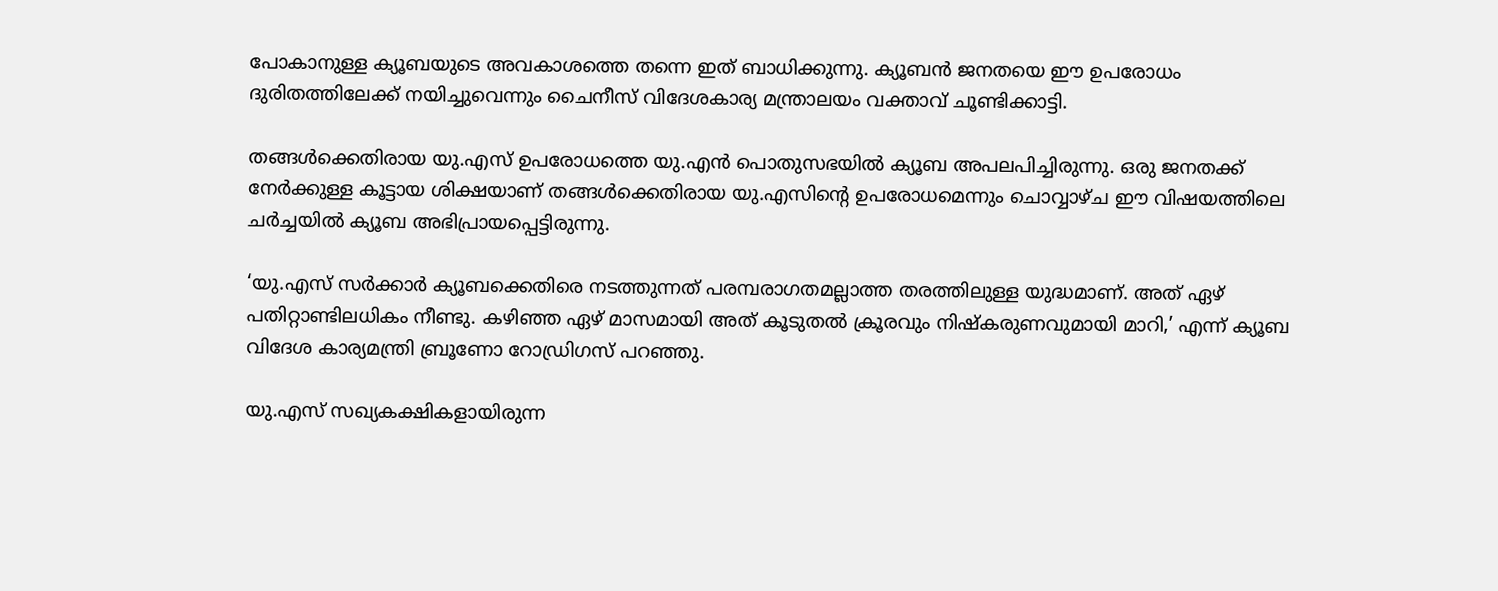പോകാനുള്ള ക്യൂബയുടെ അവകാശത്തെ തന്നെ ഇത് ബാധിക്കുന്നു. ക്യൂബന്‍ ജനതയെ ഈ ഉപരോധം ദുരിതത്തിലേക്ക് നയിച്ചുവെന്നും ചൈനീസ് വിദേശകാര്യ മന്ത്രാലയം വക്താവ് ചൂണ്ടിക്കാട്ടി.

തങ്ങള്‍ക്കെതിരായ യു.എസ് ഉപരോധത്തെ യു.എന്‍ പൊതുസഭയില്‍ ക്യൂബ അപലപിച്ചിരുന്നു. ഒരു ജനതക്ക് നേര്‍ക്കുള്ള കൂട്ടായ ശിക്ഷയാണ് തങ്ങള്‍ക്കെതിരായ യു.എസിന്റെ ഉപരോധമെന്നും ചൊവ്വാഴ്ച ഈ വിഷയത്തിലെ ചര്‍ച്ചയില്‍ ക്യൂബ അഭിപ്രായപ്പെട്ടിരുന്നു.

‘യു.എസ് സര്‍ക്കാര്‍ ക്യൂബക്കെതിരെ നടത്തുന്നത് പരമ്പരാഗതമല്ലാത്ത തരത്തിലുള്ള യുദ്ധമാണ്. അത് ഏഴ് പതിറ്റാണ്ടിലധികം നീണ്ടു. കഴിഞ്ഞ ഏഴ് മാസമായി അത് കൂടുതല്‍ ക്രൂരവും നിഷ്‌കരുണവുമായി മാറി,’ എന്ന് ക്യൂബ വിദേശ കാര്യമന്ത്രി ബ്രൂണോ റോഡ്രിഗസ് പറഞ്ഞു.

യു.എസ് സഖ്യകക്ഷികളായിരുന്ന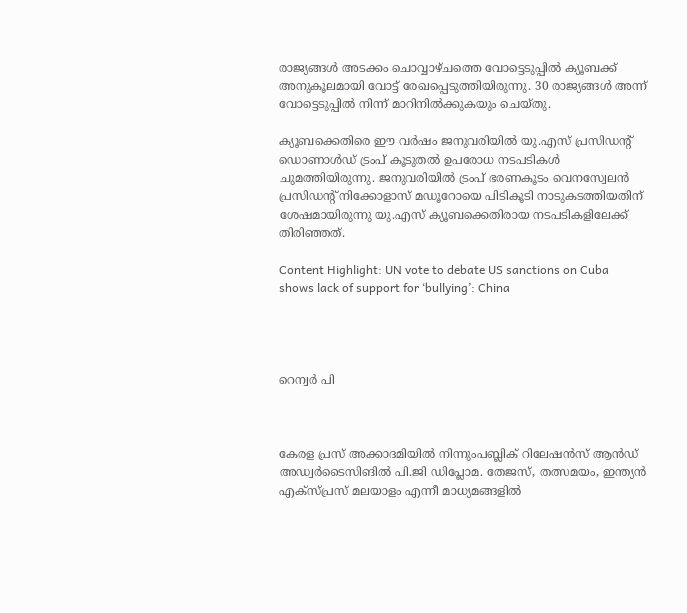രാജ്യങ്ങള്‍ അടക്കം ചൊവ്വാഴ്ചത്തെ വോട്ടെടുപ്പില്‍ ക്യൂബക്ക് അനുകൂലമായി വോട്ട് രേഖപ്പെടുത്തിയിരുന്നു. 30 രാജ്യങ്ങള്‍ അന്ന് വോട്ടെടുപ്പില്‍ നിന്ന് മാറിനില്‍ക്കുകയും ചെയ്തു.

ക്യൂബക്കെതിരെ ഈ വര്‍ഷം ജനുവരിയില്‍ യു.എസ് പ്രസിഡന്റ് ഡൊണാള്‍ഡ് ട്രംപ് കൂടുതല്‍ ഉപരോധ നടപടികള്‍ ചുമത്തിയിരുന്നു. ജനുവരിയില്‍ ട്രംപ് ഭരണകൂടം വെനസ്വേലന്‍ പ്രസിഡന്റ് നിക്കോളാസ് മഡൂറോയെ പിടികൂടി നാടുകടത്തിയതിന് ശേഷമായിരുന്നു യു.എസ് ക്യൂബക്കെതിരായ നടപടികളിലേക്ക് തിരിഞ്ഞത്.

Content Highlight: UN vote to debate US sanctions on Cuba shows lack of support for ‘bullying’: China




റെന്വര്‍ പി



കേരള പ്രസ് അക്കാദമിയില്‍ നിന്നുംപബ്ലിക് റിലേഷന്‍സ് ആന്‍ഡ് അഡ്വര്‍ടൈസിങില്‍ പി.ജി ഡിപ്ലോമ. തേജസ്, തത്സമയം, ഇന്ത്യന്‍ എക്‌സ്പ്രസ് മലയാളം എന്നീ മാധ്യമങ്ങളില്‍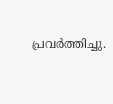പ്രവര്‍ത്തിച്ചു.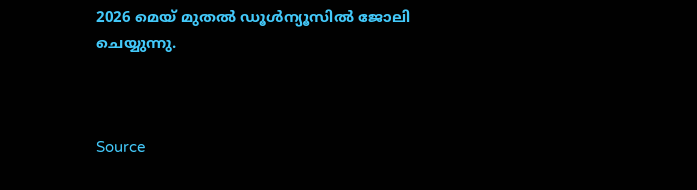2026 മെയ് മുതല്‍ ഡൂള്‍ന്യൂസില്‍ ജോലി ചെയ്യുന്നു.



Source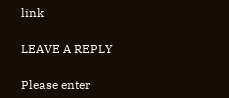link

LEAVE A REPLY

Please enter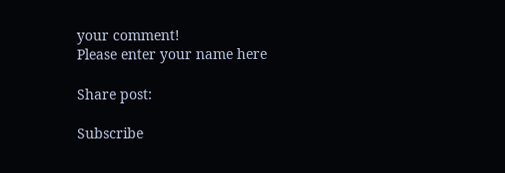your comment!
Please enter your name here

Share post:

Subscribe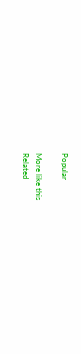Popular

More like this
Related